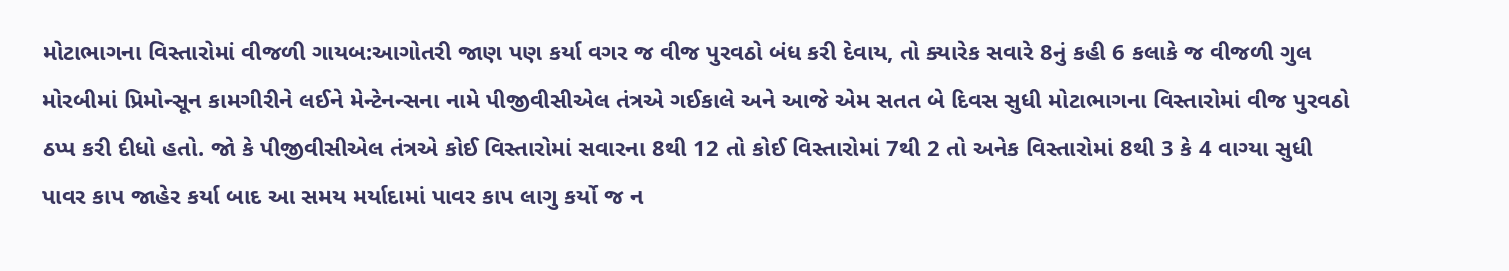મોટાભાગના વિસ્તારોમાં વીજળી ગાયબ:આગોતરી જાણ પણ કર્યા વગર જ વીજ પુરવઠો બંધ કરી દેવાય, તો ક્યારેક સવારે 8નું કહી 6 કલાકે જ વીજળી ગુલ
મોરબીમાં પ્રિમોન્સૂન કામગીરીને લઈને મેન્ટેનન્સના નામે પીજીવીસીએલ તંત્રએ ગઈકાલે અને આજે એમ સતત બે દિવસ સુધી મોટાભાગના વિસ્તારોમાં વીજ પુરવઠો ઠપ્પ કરી દીધો હતો. જો કે પીજીવીસીએલ તંત્રએ કોઈ વિસ્તારોમાં સવારના 8થી 12 તો કોઈ વિસ્તારોમાં 7થી 2 તો અનેક વિસ્તારોમાં 8થી 3 કે 4 વાગ્યા સુધી પાવર કાપ જાહેર કર્યા બાદ આ સમય મર્યાદામાં પાવર કાપ લાગુ કર્યો જ ન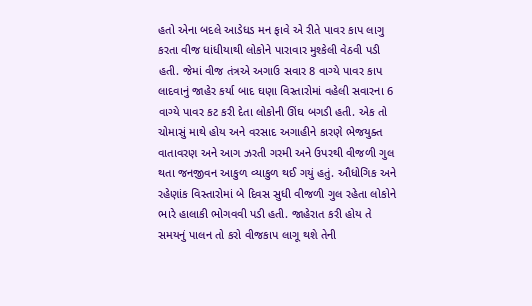હતો એના બદલે આડેધડ મન ફાવે એ રીતે પાવર કાપ લાગુ કરતા વીજ ધાંધીયાથી લોકોને પારાવાર મુશ્કેલી વેઠવી પડી હતી. જેમાં વીજ તંત્રએ અગાઉ સવાર 8 વાગ્યે પાવર કાપ લાદવાનું જાહેર કર્યા બાદ ઘણા વિસ્તારોમાં વહેલી સવારના 6 વાગ્યે પાવર કટ કરી દેતા લોકોની ઊંઘ બગડી હતી. એક તો ચોમાસું માથે હોય અને વરસાદ અગાહીને કારણે ભેજયુક્ત વાતાવરણ અને આગ ઝરતી ગરમી અને ઉપરથી વીજળી ગુલ થતા જનજીવન આકુળ વ્યાકુળ થઈ ગયું હતું. ઔધોગિક અને રહેણાંક વિસ્તારોમાં બે દિવસ સુધી વીજળી ગુલ રહેતા લોકોને ભારે હાલાકી ભોગવવી પડી હતી. જાહેરાત કરી હોય તે સમયનું પાલન તો કરો વીજકાપ લાગૂ થશે તેની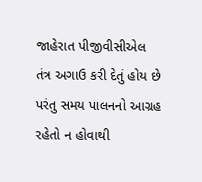જાહેરાત પીજીવીસીએલ તંત્ર અગાઉ કરી દેતું હોય છે પરંતુ સમય પાલનનો આગ્રહ રહેતો ન હોવાથી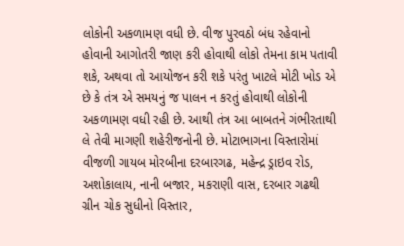લોકોની અકળામણ વધી છે. વીજ પુરવઠો બંધ રહેવાનો હોવાની આગોતરી જાણ કરી હોવાથી લોકો તેમના કામ પતાવી શકે, અથવા તો આયોજન કરી શકે પરંતુ ખાટલે મોટી ખોડ એ છે કે તંત્ર એ સમયનું જ પાલન ન કરતું હોવાથી લોકોની અકળામણ વધી રહી છે. આથી તંત્ર આ બાબતને ગંભીરતાથી લે તેવી માગણી શહેરીજનોની છે. મોટાભાગના વિસ્તારોમાં વીજળી ગાયબ મોરબીના દરબારગઢ, મહેન્દ્ર ડ્રાઇવ રોડ, અશોકાલાય, નાની બજાર, મકરાણી વાસ, દરબાર ગઢથી ગ્રીન ચોક સુધીનો વિસ્તાર,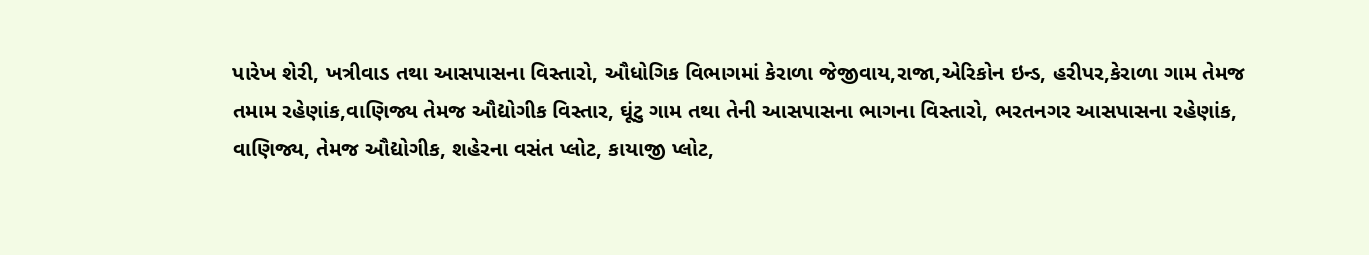પારેખ શેરી, ખત્રીવાડ તથા આસપાસના વિસ્તારો, ઔધોગિક વિભાગમાં કેરાળા જેજીવાય,રાજા,એરિકોન ઇન્ડ, હરીપર,કેરાળા ગામ તેમજ તમામ રહેણાંક,વાણિજ્ય તેમજ ઔદ્યોગીક વિસ્તાર, ઘૂંટુ ગામ તથા તેની આસપાસના ભાગના વિસ્તારો, ભરતનગર આસપાસના રહેણાંક, વાણિજ્ય, તેમજ ઔદ્યોગીક, શહેરના વસંત પ્લોટ, કાયાજી પ્લોટ,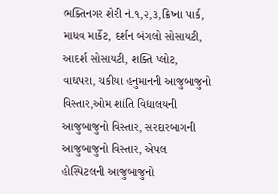ભક્તિનગર શેરી નં.૧,૨,૩,ક્રિષ્ના પાર્ક, માધવ માર્કેટ, દર્શન બંગલો સોસાયટી, આદર્શ સોસાયટી, શક્તિ પ્લોટ, વાઘપરા, ચકીયા હનુમાનની આજુબાજુનો વિસ્તાર,ઓમ શાંતિ વિદ્યાલયની આજુબાજુનો વિસ્તાર, સરદારબાગની આજુબાજુનો વિસ્તાર, એપલ હોસ્પિટલની આજુબાજુનો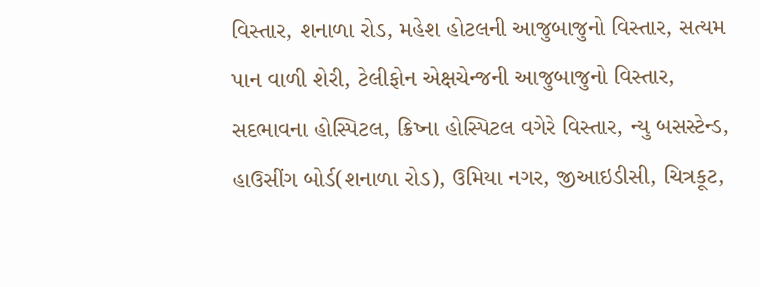વિસ્તાર, શનાળા રોડ, મહેશ હોટલની આજુબાજુનો વિસ્તાર, સત્યમ પાન વાળી શેરી, ટેલીફોન એક્ષચેન્જની આજુબાજુનો વિસ્તાર, સદભાવના હોસ્પિટલ, ક્રિષ્ના હોસ્પિટલ વગેરે વિસ્તાર, ન્યુ બસસ્ટેન્ડ, હાઉસીંગ બોર્ડ(શનાળા રોડ), ઉમિયા નગર, જીઆઇડીસી, ચિત્રકૂટ,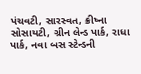પંચવટી, સારસ્વત, ક્રીષ્ના સોસાયટી, ગ્રીન લેન્ડ પાર્ક, રાધા પાર્ક, નવા બસ સ્ટેન્ડની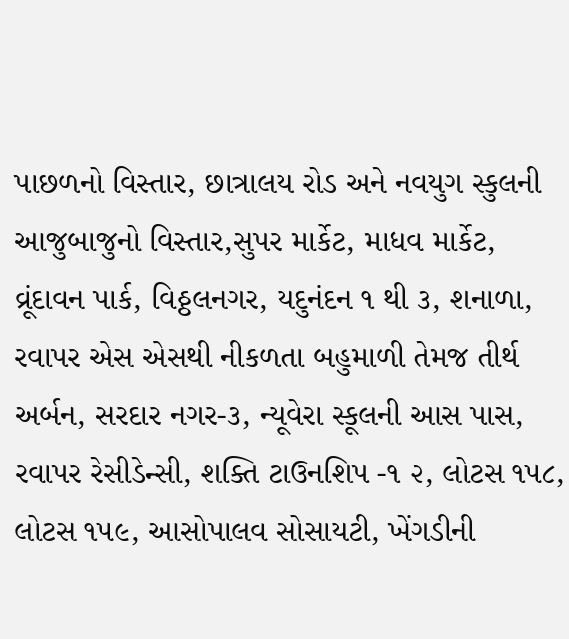પાછળનો વિસ્તાર, છાત્રાલય રોડ અને નવયુગ સ્કુલની આજુબાજુનો વિસ્તાર,સુપર માર્કેટ, માધવ માર્કેટ, વ્રૂંદાવન પાર્ક, વિઠ્ઠલનગર, યદુનંદન ૧ થી ૩, શનાળા, રવાપર એસ એસથી નીકળતા બહુમાળી તેમજ તીર્થ અર્બન, સરદાર નગર-૩, ન્યૂવેરા સ્કૂલની આસ પાસ, રવાપર રેસીડેન્સી, શક્તિ ટાઉનશિપ -૧ ૨, લોટસ ૧૫૮, લોટસ ૧૫૯, આસોપાલવ સોસાયટી, ખેંગડીની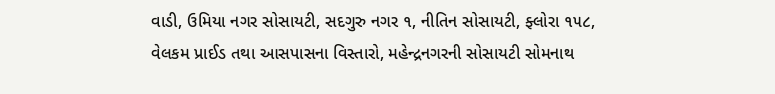વાડી, ઉમિયા નગર સોસાયટી, સદગુરુ નગર ૧, નીતિન સોસાયટી, ફ્લોરા ૧૫૮, વેલકમ પ્રાઈડ તથા આસપાસના વિસ્તારો, મહેન્દ્રનગરની સોસાયટી સોમનાથ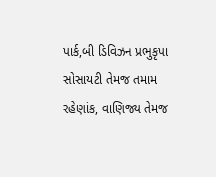પાર્ક,બી ડિવિઝન પ્રભુકૃપા સોસાયટી તેમજ તમામ રહેણાંક, વાણિજ્ય તેમજ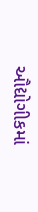ઔદ્યોગીકમાં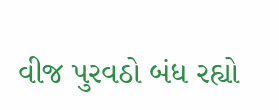વીજ પુરવઠો બંધ રહ્યો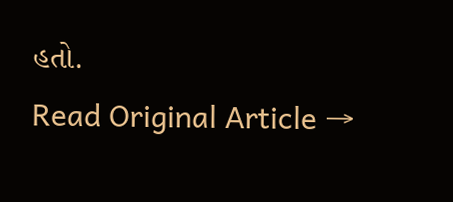હતો.
Read Original Article →